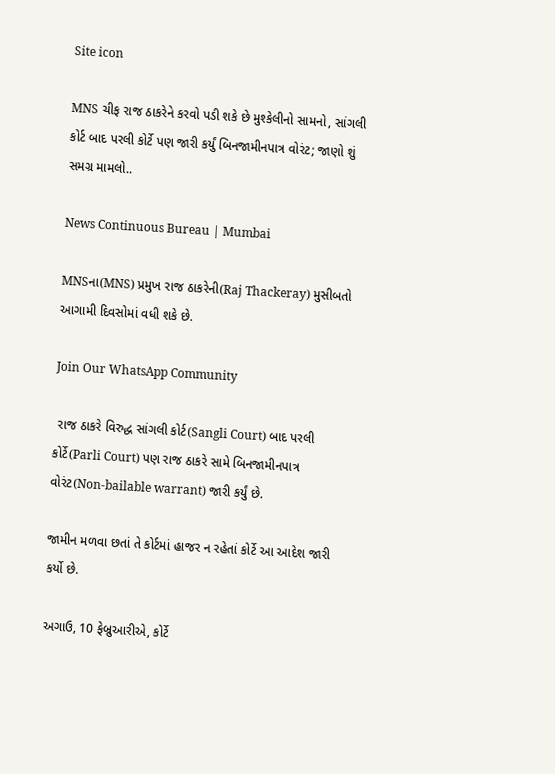Site icon

MNS ચીફ રાજ ઠાકરેને કરવો પડી શકે છે મુશ્કેલીનો સામનો, સાંગલી કોર્ટ બાદ પરલી કોર્ટે પણ જારી કર્યું બિનજામીનપાત્ર વોરંટ; જાણો શું સમગ્ર મામલો..

News Continuous Bureau | Mumbai

MNSના(MNS) પ્રમુખ રાજ ઠાકરેની(Raj Thackeray) મુસીબતો આગામી દિવસોમાં વધી શકે છે.

Join Our WhatsApp Community

 રાજ ઠાકરે વિરુદ્ધ સાંગલી કોર્ટ(Sangli Court) બાદ પરલી કોર્ટે(Parli Court) પણ રાજ ઠાકરે સામે બિનજામીનપાત્ર વોરંટ(Non-bailable warrant) જારી કર્યું છે.

જામીન મળવા છતાં તે કોર્ટમાં હાજર ન રહેતાં કોર્ટે આ આદેશ જારી કર્યો છે.

અગાઉ, 10 ફેબ્રુઆરીએ, કોર્ટે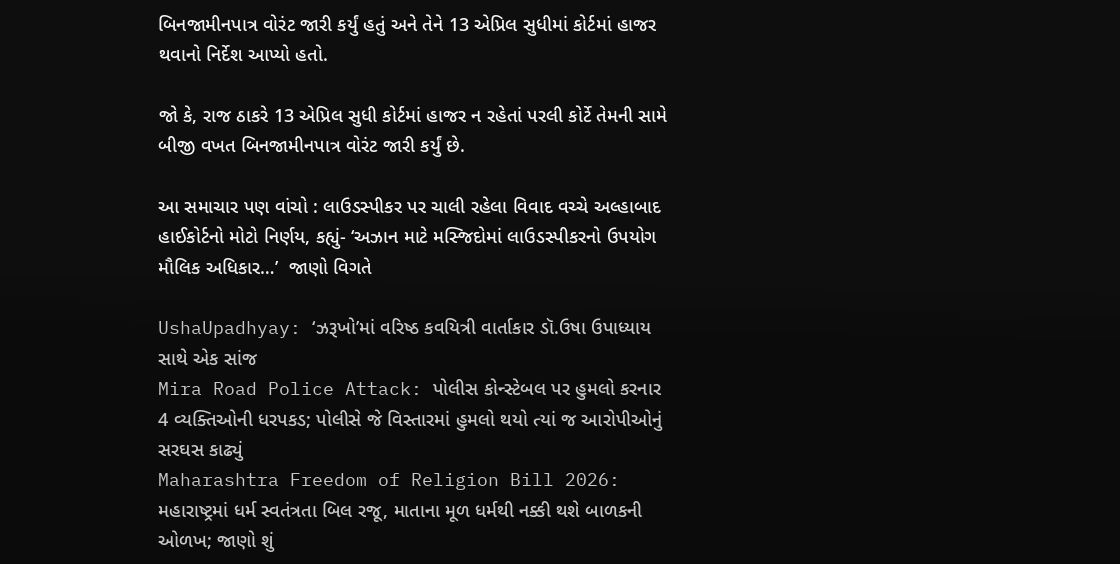બિનજામીનપાત્ર વોરંટ જારી કર્યું હતું અને તેને 13 એપ્રિલ સુધીમાં કોર્ટમાં હાજર થવાનો નિર્દેશ આપ્યો હતો.

જો કે, રાજ ઠાકરે 13 એપ્રિલ સુધી કોર્ટમાં હાજર ન રહેતાં પરલી કોર્ટે તેમની સામે બીજી વખત બિનજામીનપાત્ર વોરંટ જારી કર્યું છે.

આ સમાચાર પણ વાંચો : લાઉડસ્પીકર પર ચાલી રહેલા વિવાદ વચ્ચે અલ્હાબાદ હાઈકોર્ટનો મોટો નિર્ણય, કહ્યું- ‘અઝાન માટે મસ્જિદોમાં લાઉડસ્પીકરનો ઉપયોગ મૌલિક અધિકાર…’  જાણો વિગતે

UshaUpadhyay: ‘ઝરૂખો’માં વરિષ્ઠ કવયિત્રી વાર્તાકાર ડૉ.ઉષા ઉપાધ્યાય સાથે એક સાંજ
Mira Road Police Attack: પોલીસ કોન્સ્ટેબલ પર હુમલો કરનાર 4 વ્યક્તિઓની ધરપકડ; પોલીસે જે વિસ્તારમાં હુમલો થયો ત્યાં જ આરોપીઓનું સરઘસ કાઢ્યું
Maharashtra Freedom of Religion Bill 2026: મહારાષ્ટ્રમાં ધર્મ સ્વતંત્રતા બિલ રજૂ, માતાના મૂળ ધર્મથી નક્કી થશે બાળકની ઓળખ; જાણો શું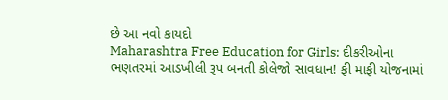છે આ નવો કાયદો
Maharashtra Free Education for Girls: દીકરીઓના ભણતરમાં આડખીલી રૂપ બનતી કોલેજો સાવધાન! ફી માફી યોજનામાં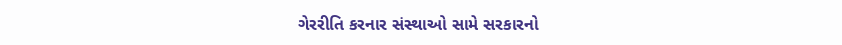ગેરરીતિ કરનાર સંસ્થાઓ સામે સરકારનો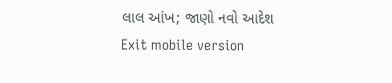લાલ આંખ; જાણો નવો આદેશ
Exit mobile version